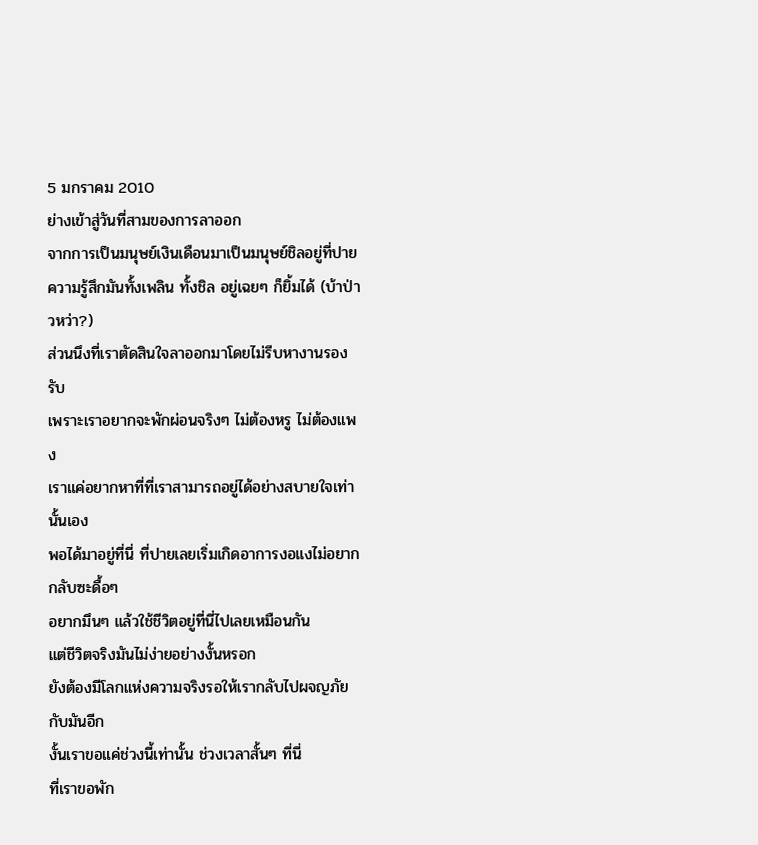5 มกราคม 2010
ย่างเข้าสู่วันที่สามของการลาออก
จากการเป็นมนุษย์เงินเดือนมาเป็นมนุษย์ชิลอยู่ที่ปาย
ความรู้สึกมันทั้งเพลิน ทั้งชิล อยู่เฉยๆ ก็ยิ้มได้ (บ้าป่าวหว่า?)
ส่วนนึงที่เราตัดสินใจลาออกมาโดยไม่รีบหางานรองรับ
เพราะเราอยากจะพักผ่อนจริงๆ ไม่ต้องหรู ไม่ต้องแพง
เราแค่อยากหาที่ที่เราสามารถอยู่ได้อย่างสบายใจเท่านั้นเอง
พอได้มาอยู่ที่นี่ ที่ปายเลยเริ่มเกิดอาการงอแงไม่อยากกลับซะดื้อๆ
อยากมึนๆ แล้วใช้ชีวิตอยู่ที่นี่ไปเลยเหมือนกัน
แต่ชีวิตจริงมันไม่ง่ายอย่างงั้นหรอก
ยังต้องมีโลกแห่งความจริงรอให้เรากลับไปผจญภัยกับมันอีก
งั้นเราขอแค่ช่วงนี้เท่านั้น ช่วงเวลาสั้นๆ ที่นี่
ที่เราขอพัก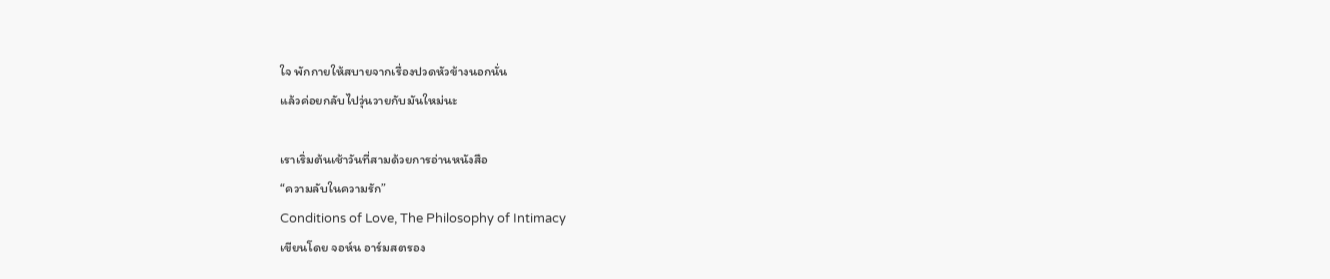ใจ พักกายให้สบายจากเรื่องปวดหัวข้างนอกนั่น
แล้วค่อยกลับไปวุ่นวายกับมันใหม่นะ

เราเริ่มต้นเช้าวันที่สามด้วยการอ่านหนังสือ
“ความลับในความรัก”
Conditions of Love, The Philosophy of Intimacy
เขียนโดย จอห์น อาร์มสตรอง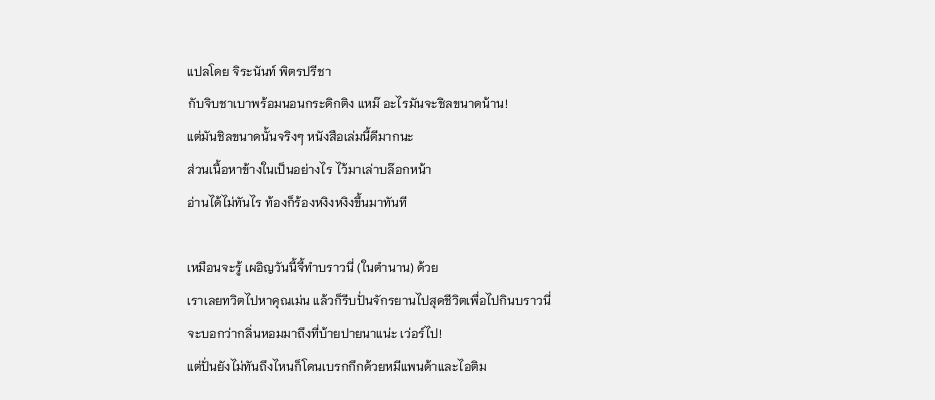แปลโดย จิระนันท์ พิตรปรีชา
กับจิบชาเบาพร้อมนอนกระดิกติง แหม๊ อะไรมันจะชิลขนาดน้าน!
แต่มันชิลขนาดนั้นจริงๆ หนังสือเล่มนี้ดีมากนะ
ส่วนเนื้อหาข้างในเป็นอย่างไร ไว้มาเล่าบล๊อกหน้า
อ่านได้ไม่ทันไร ท้องก็ร้องหงิงหงิงขึ้นมาทันที

เหมือนจะรู้ เผอิญวันนี้จี้ทำบราวนี่ (ในตำนาน) ด้วย
เราเลยทวิตไปหาคุณเม่น แล้วก็รีบปั่นจักรยานไปสุดชีวิตเพื่อไปกินบราวนี่
จะบอกว่ากลิ่นหอมมาถึงที่บ้ายปายนาแน่ะ เว่อร์ไป!
แต่ปั่นยังไม่ทันถึงไหนก็โดนเบรกกึกด้วยหมีแพนด้าและไอติม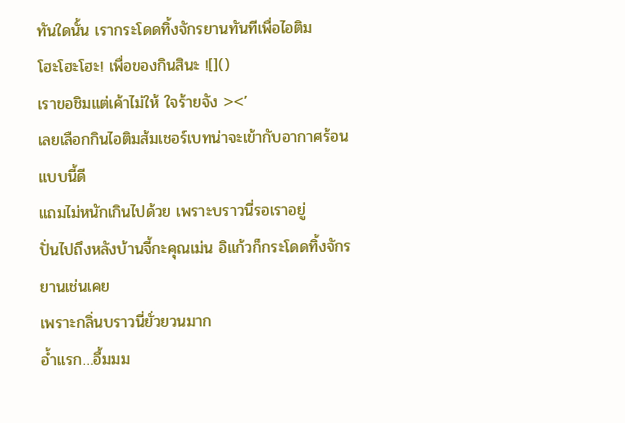ทันใดนั้น เรากระโดดทิ้งจักรยานทันทีเพื่อไอติม
โฮะโฮะโฮะ! เพื่อของกินสินะ ![]()
เราขอชิมแต่เค้าไม่ให้ ใจร้ายจัง ><’
เลยเลือกกินไอติมส้มเชอร์เบทน่าจะเข้ากับอากาศร้อนแบบนี้ดี
แถมไม่หนักเกินไปด้วย เพราะบราวนี่รอเราอยู่
ปั่นไปถึงหลังบ้านจี้กะคุณเม่น อิแก้วก็กระโดดทิ้งจักรยานเช่นเคย
เพราะกลิ่นบราวนี่ยั่วยวนมาก
อ้ำแรก…อื้มมม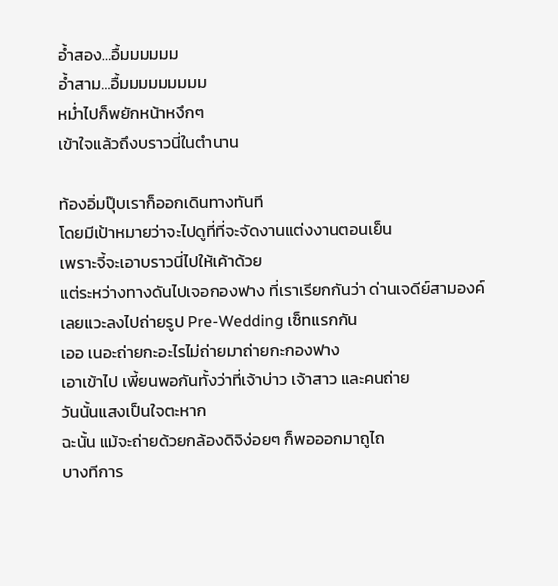อ้ำสอง…อื้มมมมมม
อ้ำสาม…อื้มมมมมมมมม
หม่ำไปก็พยักหน้าหงึกๆ
เข้าใจแล้วถึงบราวนี่ในตำนาน

ท้องอิ่มปุ๊บเราก็ออกเดินทางทันที
โดยมีเป้าหมายว่าจะไปดูที่ที่จะจัดงานแต่งงานตอนเย็น
เพราะจี้จะเอาบราวนี่ไปให้เค้าด้วย
แต่ระหว่างทางดันไปเจอกองฟาง ที่เราเรียกกันว่า ด่านเจดีย์สามองค์
เลยแวะลงไปถ่ายรูป Pre-Wedding เซ็ทแรกกัน
เออ เนอะถ่ายกะอะไรไม่ถ่ายมาถ่ายกะกองฟาง
เอาเข้าไป เพี้ยนพอกันทั้งว่าที่เจ้าบ่าว เจ้าสาว และคนถ่าย
วันนั้นแสงเป็นใจตะหาก
ฉะนั้น แม้จะถ่ายด้วยกล้องดิจิง่อยๆ ก็พอออกมาถูไถ
บางทีการ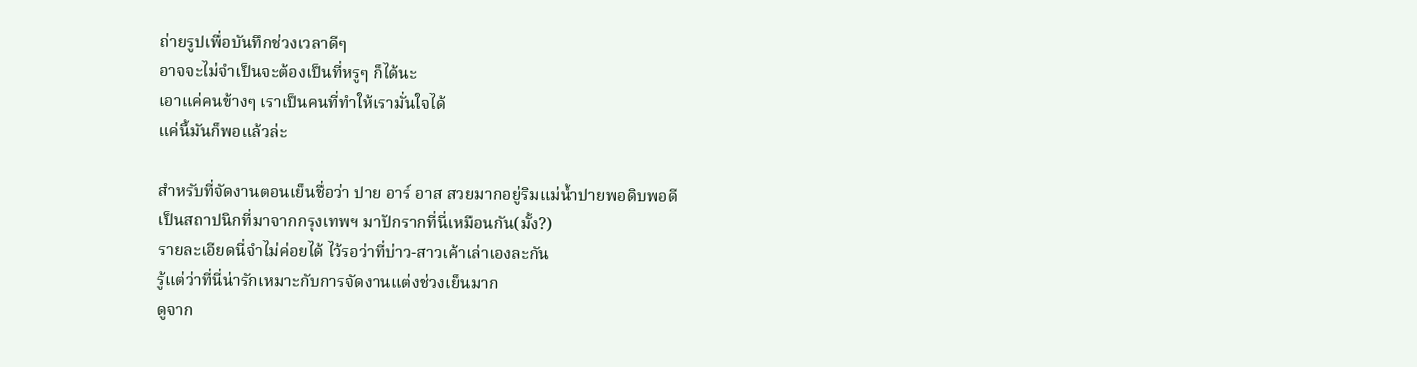ถ่ายรูปเพื่อบันทึกช่วงเวลาดีๆ
อาจจะไม่จำเป็นจะต้องเป็นที่หรูๆ ก็ได้นะ
เอาแค่คนข้างๆ เราเป็นคนที่ทำให้เรามั่นใจได้
แค่นี้มันก็พอแล้วล่ะ

สำหรับที่จัดงานตอนเย็นชื่อว่า ปาย อาร์ อาส สวยมากอยู่ริมแม่น้ำปายพอดิบพอดี
เป็นสถาปนิกที่มาจากกรุงเทพฯ มาปักรากที่นี่เหมือนกัน(มั้ง?)
รายละเอียดนี่จำไม่ค่อยได้ ไว้รอว่าที่บ่าว-สาวเค้าเล่าเองละกัน
รู้แต่ว่าที่นี่น่ารักเหมาะกับการจัดงานแต่งช่วงเย็นมาก
ดูจาก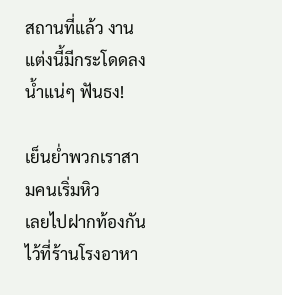สถานที่แล้ว งานแต่งนี้มีกระโดดลงน้ำแน่ๆ ฟันธง!

เย็นย่ำพวกเราสามคนเริ่มหิว
เลยไปฝากท้องกันไว้ที่ร้านโรงอาหา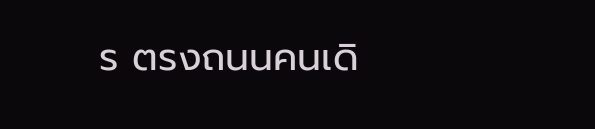ร ตรงถนนคนเดิ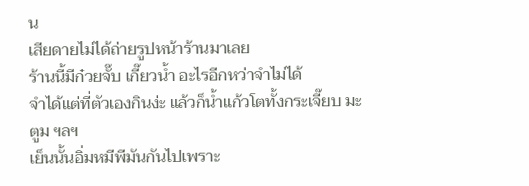น
เสียดายไม่ได้ถ่ายรูปหน้าร้านมาเลย
ร้านนี้มีก๋วยจั๊บ เกี๊ยวน้ำ อะไรอีกหว่าจำไม่ได้
จำได้แต่ที่ตัวเองกินง่ะ แล้วก็น้ำแก้วโตทั้งกระเจี๊ยบ มะตูม ฯลฯ
เย็นนั้นอิ่มหมีพีมันกันไปเพราะ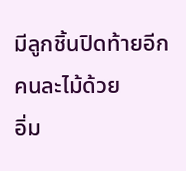มีลูกชิ้นปิดท้ายอีกคนละไม้ด้วย
อิ่ม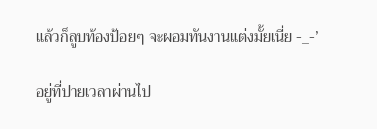แล้วก็ลูบท้องป้อยๆ จะผอมทันงานแต่งมั้ยเนี่ย -_-’

อยู่ที่ปายเวลาผ่านไป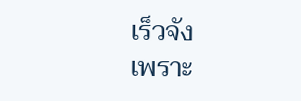เร็วจัง
เพราะ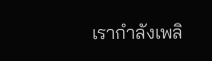เรากำลังเพลิ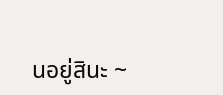นอยู่สินะ ~